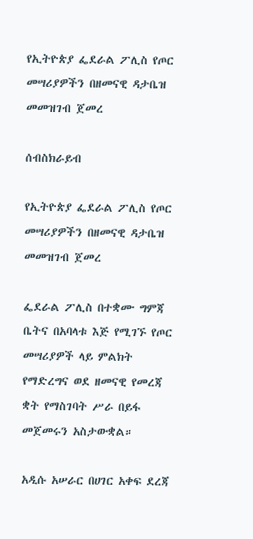የኢትዮጵያ ፌደራል ፖሊስ የጦር መሣሪያዎችን በዘመናዊ ዳታቤዝ መመዝገብ ጀመረ

ሰብስክራይብ

የኢትዮጵያ ፌደራል ፖሊስ የጦር መሣሪያዎችን በዘመናዊ ዳታቤዝ መመዝገብ ጀመረ

ፌደራል ፖሊስ በተቋሙ ግምጃ ቤትና በአባላቱ እጅ የሚገኙ የጦር መሣሪያዎች ላይ ምልክት የማድረግና ወደ ዘመናዊ የመረጃ ቋት የማስገባት ሥራ በይፋ መጀመሩን አስታውቋል።

አዲሱ አሠራር በሀገር አቀፍ ደረጃ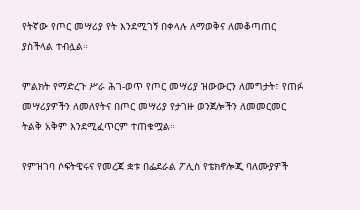የትኛው የጦር መሣሪያ የት እንደሚገኝ በቀላሉ ለማወቅና ለመቆጣጠር ያስችላል ተብሏል።

ምልክት የማድረጉ ሥራ ሕገ-ወጥ የጦር መሣሪያ ዝውውርን ለመግታት፣ የጠፉ መሣሪያዎችን ለመለየትና በጦር መሣሪያ የታገዙ ወንጀሎችን ለመመርመር ትልቅ አቅም እንደሚፈጥርም ተጠቁሟል።

የምዝገባ ሶፍትዌሩና የመረጃ ቋቱ በፌደራል ፖሊስ የቴክኖሎጂ ባለሙያዎች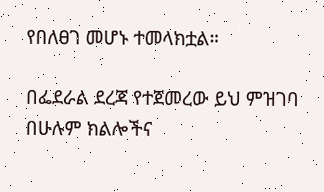የበለፀገ መሆኑ ተመላክቷል።

በፌደራል ደረጃ የተጀመረው ይህ ምዝገባ በሁሉም ክልሎችና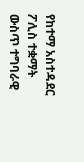የከተማ አስተዳደር ፖሊስ ተቋማት ውስጥ ተግባራዊ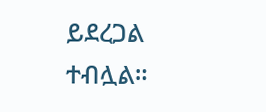ይደረጋል ተብሏል።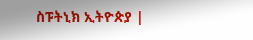ስፑትኒክ ኢትዮጵያ |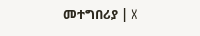መተግበሪያ | X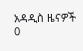አዳዲስ ዜናዎች
0